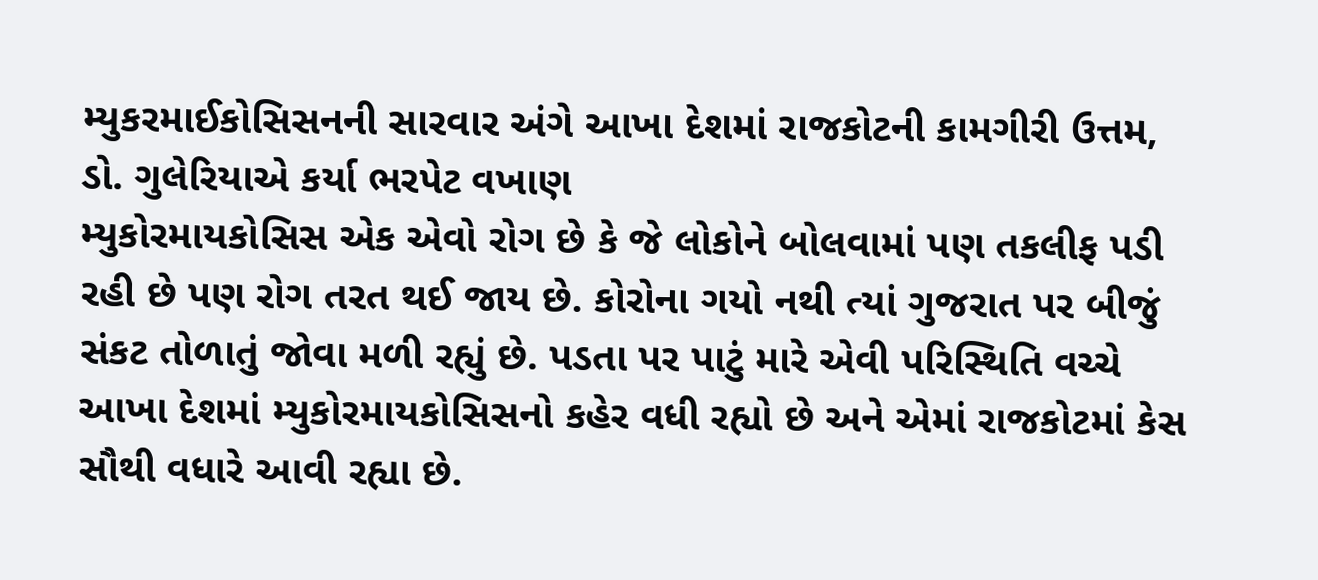મ્યુકરમાઈકોસિસનની સારવાર અંગે આખા દેશમાં રાજકોટની કામગીરી ઉત્તમ, ડો. ગુલેરિયાએ કર્યા ભરપેટ વખાણ
મ્યુકોરમાયકોસિસ એક એવો રોગ છે કે જે લોકોને બોલવામાં પણ તકલીફ પડી રહી છે પણ રોગ તરત થઈ જાય છે. કોરોના ગયો નથી ત્યાં ગુજરાત પર બીજું સંકટ તોળાતું જોવા મળી રહ્યું છે. પડતા પર પાટું મારે એવી પરિસ્થિતિ વચ્ચે આખા દેશમાં મ્યુકોરમાયકોસિસનો કહેર વધી રહ્યો છે અને એમાં રાજકોટમાં કેસ સૌથી વધારે આવી રહ્યા છે.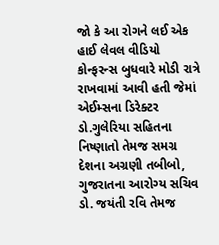જો કે આ રોગને લઈ એક હાઈ લેવલ વીડિયો કોન્ફરન્સ બુધવારે મોડી રાત્રે રાખવામાં આવી હતી જેમાં એઈમ્સના ડિરેક્ટર ડો.ગુલેરિયા સહિતના નિષ્ણાતો તેમજ સમગ્ર દેશના અગ્રણી તબીબો, ગુજરાતના આરોગ્ય સચિવ ડો. જયંતી રવિ તેમજ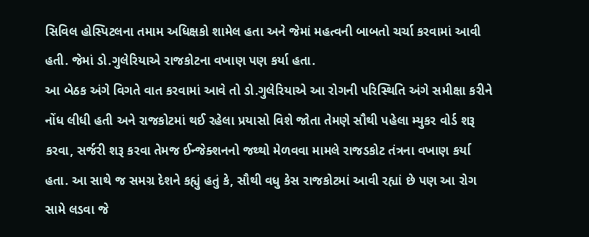સિવિલ હોસ્પિટલના તમામ અધિક્ષકો શામેલ હતા અને જેમાં મહત્વની બાબતો ચર્ચા કરવામાં આવી હતી. જેમાં ડો.ગુલેરિયાએ રાજકોટના વખાણ પણ કર્યા હતા.
આ બેઠક અંગે વિગતે વાત કરવામાં આવે તો ડો.ગુલેરિયાએ આ રોગની પરિસ્થિતિ અંગે સમીક્ષા કરીને નોંધ લીધી હતી અને રાજકોટમાં થઈ રહેલા પ્રયાસો વિશે જોતા તેમણે સૌથી પહેલા મ્યુકર વોર્ડ શરૂ કરવા, સર્જરી શરૂ કરવા તેમજ ઈન્જેક્શનનો જથ્થો મેળવવા મામલે રાજડકોટ તંત્રના વખાણ કર્યા હતા. આ સાથે જ સમગ્ર દેશને કહ્યું હતું કે, સૌથી વધુ કેસ રાજકોટમાં આવી રહ્યાં છે પણ આ રોગ સામે લડવા જે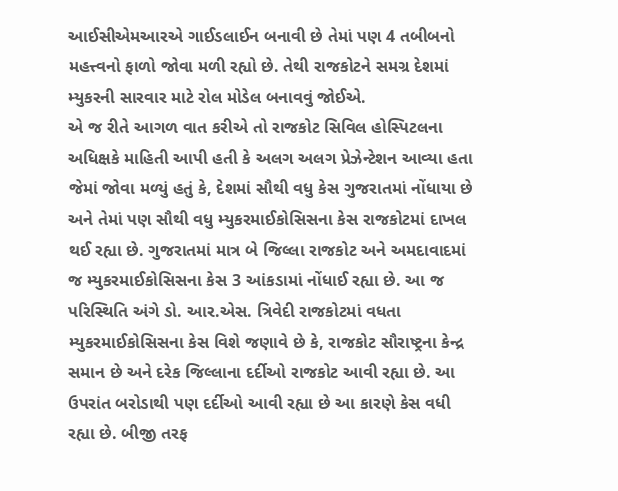આઈસીએમઆરએ ગાઈડલાઈન બનાવી છે તેમાં પણ 4 તબીબનો મહત્ત્વનો ફાળો જોવા મળી રહ્યો છે. તેથી રાજકોટને સમગ્ર દેશમાં મ્યુકરની સારવાર માટે રોલ મોડેલ બનાવવું જોઈએ.
એ જ રીતે આગળ વાત કરીએ તો રાજકોટ સિવિલ હોસ્પિટલના અધિક્ષકે માહિતી આપી હતી કે અલગ અલગ પ્રેઝેન્ટેશન આવ્યા હતા જેમાં જોવા મળ્યું હતું કે, દેશમાં સૌથી વધુ કેસ ગુજરાતમાં નોંધાયા છે અને તેમાં પણ સૌથી વધુ મ્યુકરમાઈકોસિસના કેસ રાજકોટમાં દાખલ થઈ રહ્યા છે. ગુજરાતમાં માત્ર બે જિલ્લા રાજકોટ અને અમદાવાદમાં જ મ્યુકરમાઈકોસિસના કેસ 3 આંકડામાં નોંધાઈ રહ્યા છે. આ જ પરિસ્થિતિ અંગે ડો. આર.એસ. ત્રિવેદી રાજકોટમાં વધતા મ્યુકરમાઈકોસિસના કેસ વિશે જણાવે છે કે, રાજકોટ સૌરાષ્ટ્રના કેન્દ્ર સમાન છે અને દરેક જિલ્લાના દર્દીઓ રાજકોટ આવી રહ્યા છે. આ ઉપરાંત બરોડાથી પણ દર્દીઓ આવી રહ્યા છે આ કારણે કેસ વધી રહ્યા છે. બીજી તરફ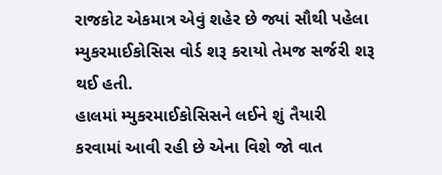રાજકોટ એકમાત્ર એવું શહેર છે જ્યાં સૌથી પહેલા મ્યુકરમાઈકોસિસ વોર્ડ શરૂ કરાયો તેમજ સર્જરી શરૂ થઈ હતી.
હાલમાં મ્યુકરમાઈકોસિસને લઈને શું તૈયારી કરવામાં આવી રહી છે એના વિશે જો વાત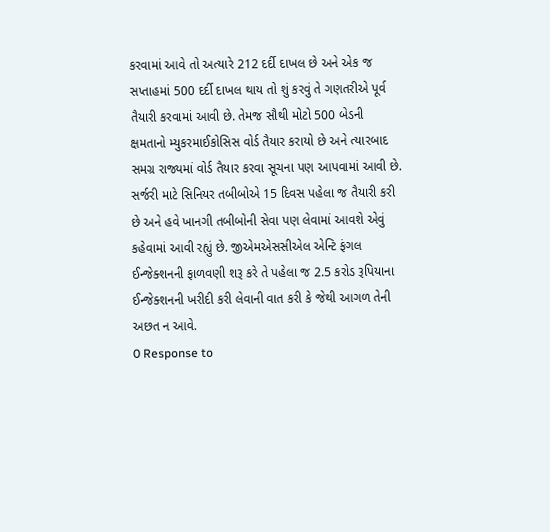કરવામાં આવે તો અત્યારે 212 દર્દી દાખલ છે અને એક જ સપ્તાહમાં 500 દર્દી દાખલ થાય તો શું કરવું તે ગણતરીએ પૂર્વ તૈયારી કરવામાં આવી છે. તેમજ સૌથી મોટો 500 બેડની ક્ષમતાનો મ્યુકરમાઈકોસિસ વોર્ડ તૈયાર કરાયો છે અને ત્યારબાદ સમગ્ર રાજ્યમાં વોર્ડ તૈયાર કરવા સૂચના પણ આપવામાં આવી છે.
સર્જરી માટે સિનિયર તબીબોએ 15 દિવસ પહેલા જ તૈયારી કરી છે અને હવે ખાનગી તબીબોની સેવા પણ લેવામાં આવશે એવું કહેવામાં આવી રહ્યું છે. જીએમએસસીએલ એન્ટિ ફંગલ ઈન્જેક્શનની ફાળવણી શરૂ કરે તે પહેલા જ 2.5 કરોડ રૂપિયાના ઈન્જેક્શનની ખરીદી કરી લેવાની વાત કરી કે જેથી આગળ તેની અછત ન આવે.
0 Response to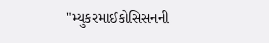"મ્યુકરમાઈકોસિસનની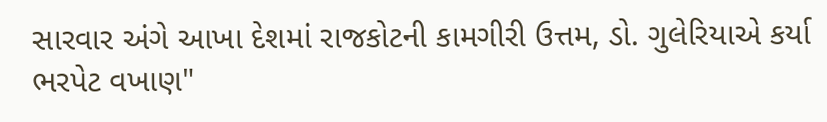સારવાર અંગે આખા દેશમાં રાજકોટની કામગીરી ઉત્તમ, ડો. ગુલેરિયાએ કર્યા ભરપેટ વખાણ"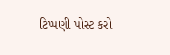ટિપ્પણી પોસ્ટ કરો